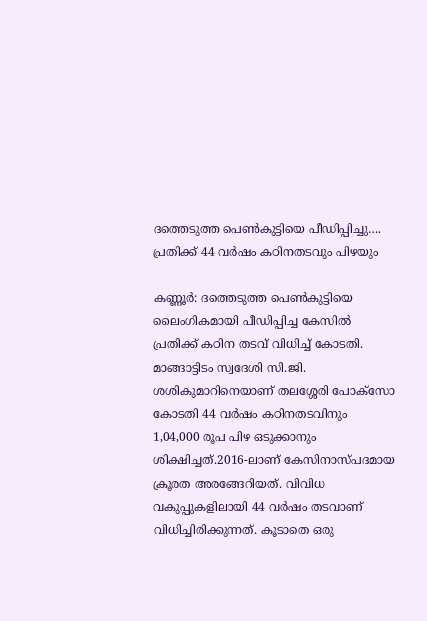ദത്തെടുത്ത പെൺകുട്ടിയെ പീഡിപ്പിച്ചു…. പ്രതിക്ക് 44 വർഷം കഠിനതടവും പിഴയും

കണ്ണൂർ: ദത്തെടുത്ത പെൺകുട്ടിയെ ലൈംഗികമായി പീഡിപ്പിച്ച കേസിൽ പ്രതിക്ക് കഠിന തടവ് വിധിച്ച് കോടതി. മാങ്ങാട്ടിടം സ്വദേശി സി.ജി. ശശികുമാറിനെയാണ് തലശ്ശേരി പോക്സോ കോടതി 44 വർഷം കഠിനതടവിനും 1,04,000 രൂപ പിഴ ഒടുക്കാനും ശിക്ഷിച്ചത്.2016-ലാണ് കേസിനാസ്പദമായ ക്രൂരത അരങ്ങേറിയത്. വിവിധ വകുപ്പുകളിലായി 44 വർഷം തടവാണ് വിധിച്ചിരിക്കുന്നത്. കൂടാതെ ഒരു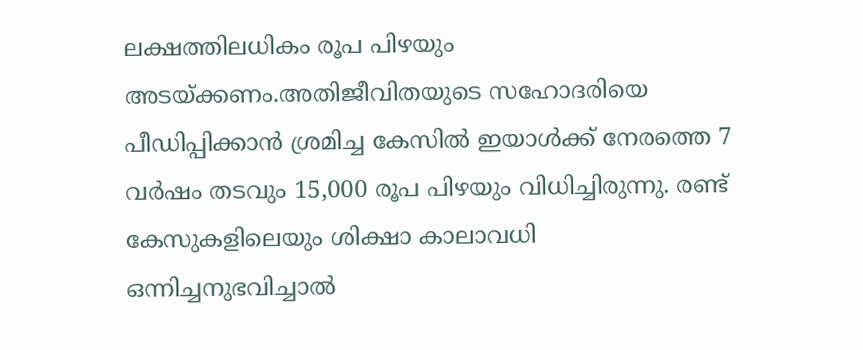ലക്ഷത്തിലധികം രൂപ പിഴയും അടയ്ക്കണം.അതിജീവിതയുടെ സഹോദരിയെ പീഡിപ്പിക്കാൻ ശ്രമിച്ച കേസിൽ ഇയാൾക്ക് നേരത്തെ 7 വർഷം തടവും 15,000 രൂപ പിഴയും വിധിച്ചിരുന്നു. രണ്ട് കേസുകളിലെയും ശിക്ഷാ കാലാവധി ഒന്നിച്ചനുഭവിച്ചാൽ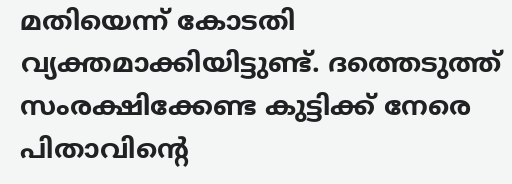മതിയെന്ന് കോടതി വ്യക്തമാക്കിയിട്ടുണ്ട്. ദത്തെടുത്ത് സംരക്ഷിക്കേണ്ട കുട്ടിക്ക് നേരെ പിതാവിന്റെ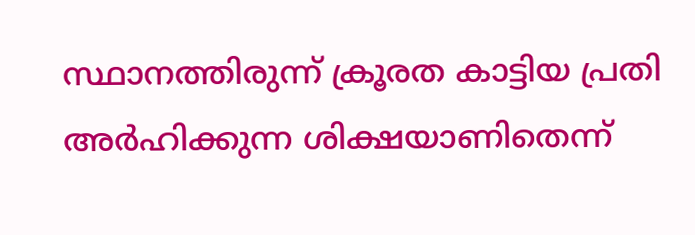സ്ഥാനത്തിരുന്ന് ക്രൂരത കാട്ടിയ പ്രതി അർഹിക്കുന്ന ശിക്ഷയാണിതെന്ന്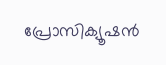പ്രോസിക്യൂഷൻ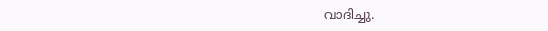വാദിച്ചു.